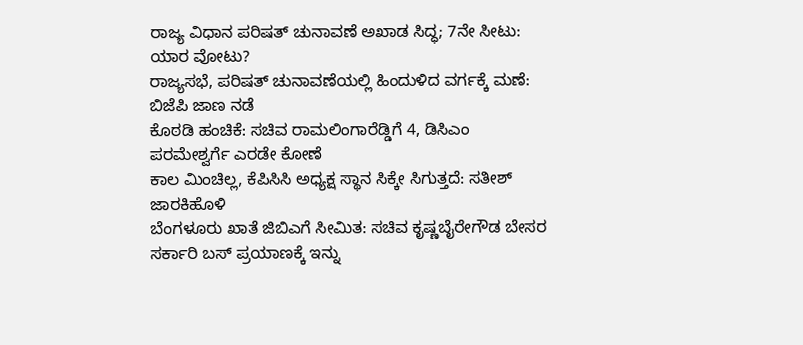ರಾಜ್ಯ ವಿಧಾನ ಪರಿಷತ್ ಚುನಾವಣೆ ಅಖಾಡ ಸಿದ್ಧ; 7ನೇ ಸೀಟು: ಯಾರ ವೋಟು?
ರಾಜ್ಯಸಭೆ, ಪರಿಷತ್ ಚುನಾವಣೆಯಲ್ಲಿ ಹಿಂದುಳಿದ ವರ್ಗಕ್ಕೆ ಮಣೆ: ಬಿಜೆಪಿ ಜಾಣ ನಡೆ
ಕೊಠಡಿ ಹಂಚಿಕೆ: ಸಚಿವ ರಾಮಲಿಂಗಾರೆಡ್ಡಿಗೆ 4, ಡಿಸಿಎಂ ಪರಮೇಶ್ವರ್ಗೆ ಎರಡೇ ಕೋಣೆ
ಕಾಲ ಮಿಂಚಿಲ್ಲ, ಕೆಪಿಸಿಸಿ ಅಧ್ಯಕ್ಷ ಸ್ಥಾನ ಸಿಕ್ಕೇ ಸಿಗುತ್ತದೆ: ಸತೀಶ್ ಜಾರಕಿಹೊಳಿ
ಬೆಂಗಳೂರು ಖಾತೆ ಜಿಬಿಎಗೆ ಸೀಮಿತ: ಸಚಿವ ಕೃಷ್ಣಬೈರೇಗೌಡ ಬೇಸರ
ಸರ್ಕಾರಿ ಬಸ್ ಪ್ರಯಾಣಕ್ಕೆ ಇನ್ನು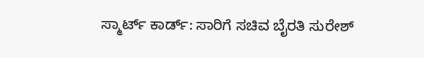ಸ್ಮಾರ್ಟ್ ಕಾರ್ಡ್: ಸಾರಿಗೆ ಸಚಿವ ಬೈರತಿ ಸುರೇಶ್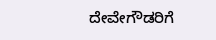ದೇವೇಗೌಡರಿಗೆ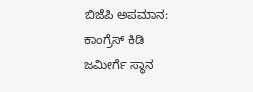ಬಿಜೆಪಿ ಅಪಮಾನ: ಕಾಂಗ್ರೆಸ್ ಕಿಡಿ
ಜಮೀರ್ಗೆ ಸ್ಥಾನ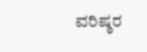ವರಿಷ್ಠರ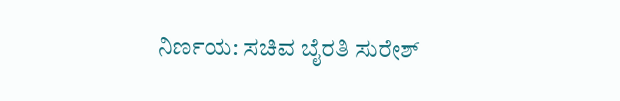ನಿರ್ಣಯ: ಸಚಿವ ಬೈರತಿ ಸುರೇಶ್